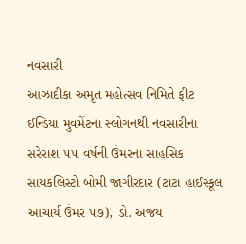નવસારી
આઝાદીકા અમૃત મહોત્સવ નિમિતે ફીટ ઈન્ડિયા મુવમેંટના સ્લોગનથી નવસારીના સરેરાશ ૫૫ વર્ષની ઉંમરના સાહસિક સાયકલિસ્ટો બોમી જાગીરદાર (ટાટા હાઈસ્કૂલ આચાર્ય ઉંમર ૫૭), ડો. અજય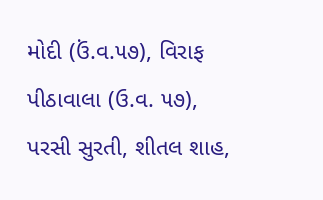મોદી (ઉં.વ.૫૭), વિરાફ પીઠાવાલા (ઉ.વ. ૫૭), પરસી સુરતી, શીતલ શાહ,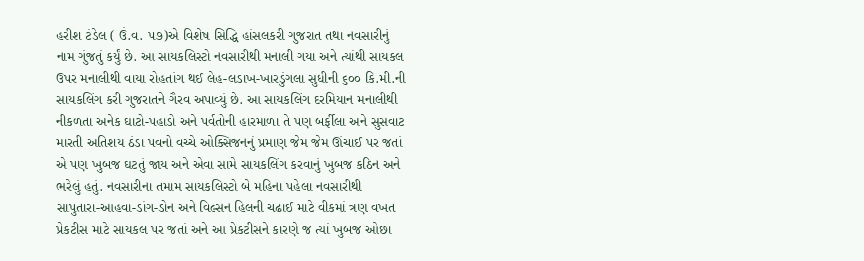હરીશ ટંડેલ ( ઉં.વ. ૫૭)એ વિશેષ સિદ્ધિ હાંસલકરી ગુજરાત તથા નવસારીનું નામ ગુંજતું કર્યું છે. આ સાયકલિસ્ટો નવસારીથી મનાલી ગયા અને ત્યાંથી સાયકલ ઉપર મનાલીથી વાયા રોહતાંગ થઈ લેહ-લડાખ-ખારડુંગલા સુધીની ૬૦૦ કિ.મી.ની સાયકલિંગ કરી ગુજરાતને ગૈરવ અપાવ્યું છે. આ સાયકલિંગ દરમિયાન મનાલીથી નીકળતા અનેક ઘાટો-પહાડો અને પર્વતોની હારમાળા તે પણ બર્ફીલા અને સુસવાટ મારતી અતિશય ઠંડા પવનો વચ્ચે ઓક્સિજનનું પ્રમાણ જેમ જેમ ઊંચાઈ પર જતાં એ પણ ખુબજ ઘટતું જાય અને એવા સામે સાયકલિંગ કરવાનું ખુબજ કઠિન અને ભરેલું હતું. નવસારીના તમામ સાયકલિસ્ટો બે મહિના પહેલા નવસારીથી સાપુતારા-આહવા-ડાંગ-ડોન અને વિલ્સન હિલની ચઢાઈ માટે વીકમાં ત્રણ વખત પ્રેકટીસ માટે સાયકલ પર જતાં અને આ પ્રેકટીસને કારણે જ ત્યાં ખુબજ ઓછા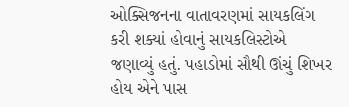ઓક્સિજનના વાતાવરણમાં સાયકલિંગ કરી શક્યાં હોવાનું સાયકલિસ્ટોએ જણાવ્યું હતું. પહાડોમાં સૌથી ઊંચું શિખર હોય એને પાસ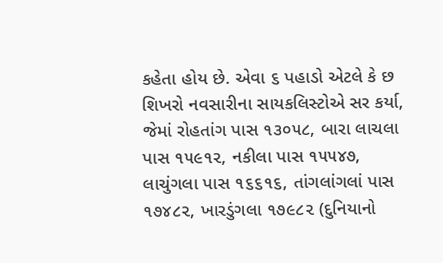કહેતા હોય છે. એવા ૬ પહાડો એટલે કે છ શિખરો નવસારીના સાયકલિસ્ટોએ સર કર્યા, જેમાં રોહતાંગ પાસ ૧૩૦૫૮, બારા લાચલા પાસ ૧૫૯૧૨, નકીલા પાસ ૧૫૫૪૭, લાચુંગલા પાસ ૧૬૬૧૬, તાંગલાંગલાં પાસ ૧૭૪૮૨, ખારડુંગલા ૧૭૯૮૨ (દુનિયાનો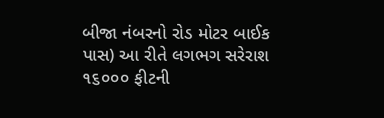બીજા નંબરનો રોડ મોટર બાઈક પાસ) આ રીતે લગભગ સરેરાશ ૧૬૦૦૦ ફીટની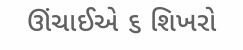ઊંચાઈએ ૬ શિખરો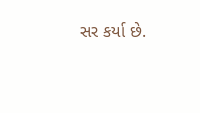સર કર્યા છે.